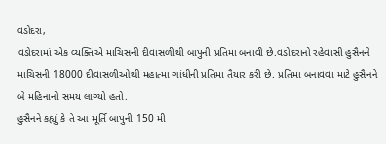વડોદરા,
વડોદરામાં એક વ્યક્તિએ માચિસની દીવાસળીથી બાપુની પ્રતિમા બનાવી છે.વડોદરાનો રહેવાસી હુસૈનને માચિસની 18000 દીવાસળીઓથી મહાત્મા ગાંધીની પ્રતિમા તૈયાર કરી છે. પ્રતિમા બનાવવા માટે હુસૈનને બે મહિનાનો સમય લાગ્યો હતો.
હુસૈનને કહ્યું કે તે આ મૂર્તિ બાપુની 150 મી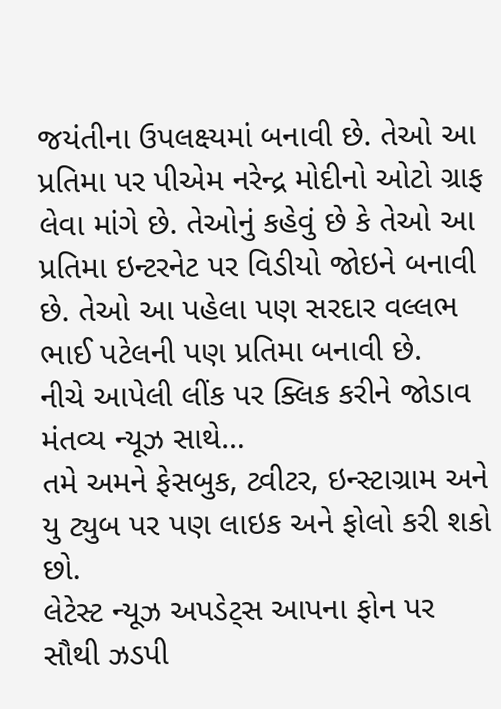જયંતીના ઉપલક્ષ્યમાં બનાવી છે. તેઓ આ પ્રતિમા પર પીએમ નરેન્દ્ર મોદીનો ઓટો ગ્રાફ લેવા માંગે છે. તેઓનું કહેવું છે કે તેઓ આ પ્રતિમા ઇન્ટરનેટ પર વિડીયો જોઇને બનાવી છે. તેઓ આ પહેલા પણ સરદાર વલ્લભ ભાઈ પટેલની પણ પ્રતિમા બનાવી છે.
નીચે આપેલી લીંક પર ક્લિક કરીને જોડાવ મંતવ્ય ન્યૂઝ સાથે…
તમે અમને ફેસબુક, ટ્વીટર, ઇન્સ્ટાગ્રામ અને યુ ટ્યુબ પર પણ લાઇક અને ફોલો કરી શકો છો.
લેટેસ્ટ ન્યૂઝ અપડેટ્સ આપના ફોન પર સૌથી ઝડપી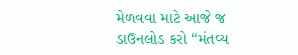મેળવવા માટે આજે જ ડાઉનલોડ કરો “મંતવ્ય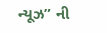ન્યૂઝ” ની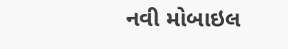નવી મોબાઇલ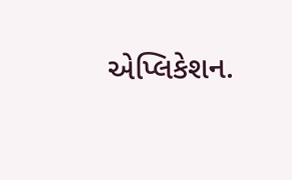એપ્લિકેશન.